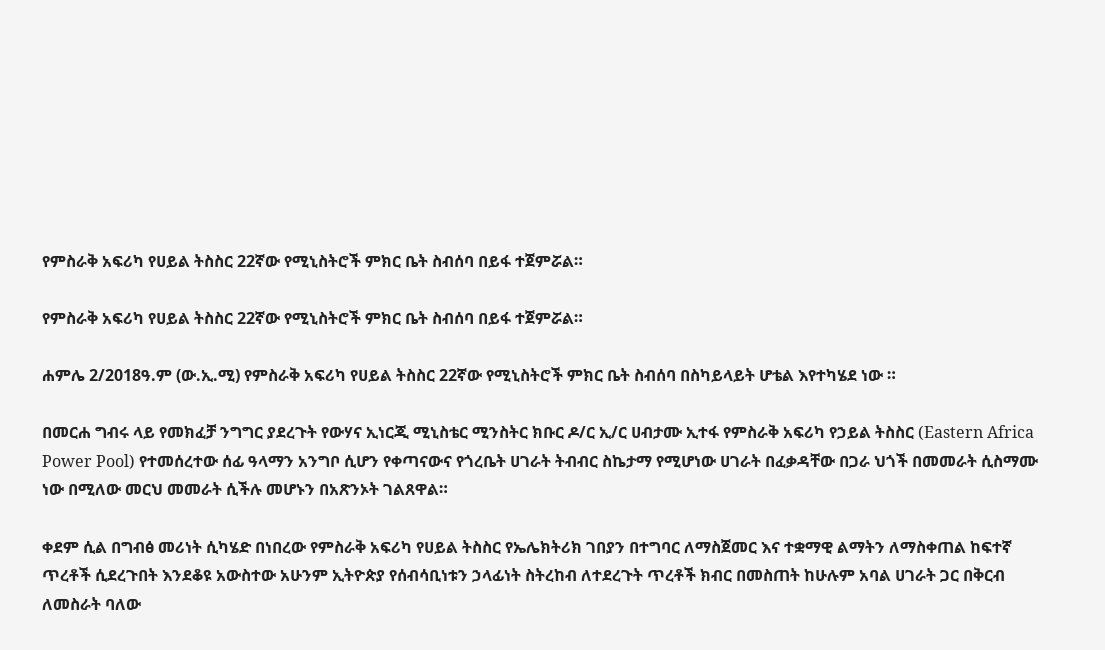የምስራቅ አፍሪካ የሀይል ትስስር 22ኛው የሚኒስትሮች ምክር ቤት ስብሰባ በይፋ ተጀምሯል።

የምስራቅ አፍሪካ የሀይል ትስስር 22ኛው የሚኒስትሮች ምክር ቤት ስብሰባ በይፋ ተጀምሯል።

ሐምሌ 2/2018ዓ.ም (ው.ኢ.ሚ) የምስራቅ አፍሪካ የሀይል ትስስር 22ኛው የሚኒስትሮች ምክር ቤት ስብሰባ በስካይላይት ሆቴል እየተካሄደ ነው ።

በመርሐ ግብሩ ላይ የመክፈቻ ንግግር ያደረጉት የውሃና ኢነርጂ ሚኒስቴር ሚንስትር ክቡር ዶ/ር ኢ/ር ሀብታሙ ኢተፋ የምስራቅ አፍሪካ የኃይል ትስስር (Eastern Africa Power Pool) የተመሰረተው ሰፊ ዓላማን አንግቦ ሲሆን የቀጣናውና የጎረቤት ሀገራት ትብብር ስኬታማ የሚሆነው ሀገራት በፈቃዳቸው በጋራ ህጎች በመመራት ሲስማሙ ነው በሚለው መርህ መመራት ሲችሉ መሆኑን በአጽንኦት ገልጸዋል።

ቀደም ሲል በግብፅ መሪነት ሲካሄድ በነበረው የምስራቅ አፍሪካ የሀይል ትስስር የኤሌክትሪክ ገበያን በተግባር ለማስጀመር እና ተቋማዊ ልማትን ለማስቀጠል ከፍተኛ ጥረቶች ሲደረጉበት እንደቆዩ አውስተው አሁንም ኢትዮጵያ የሰብሳቢነቱን ኃላፊነት ስትረከብ ለተደረጉት ጥረቶች ክብር በመስጠት ከሁሉም አባል ሀገራት ጋር በቅርብ ለመስራት ባለው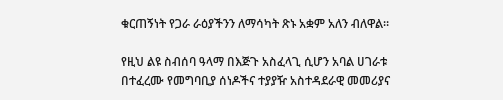ቁርጠኝነት የጋራ ራዕያችንን ለማሳካት ጽኑ አቋም አለን ብለዋል።

የዚህ ልዩ ስብሰባ ዓላማ በእጅጉ አስፈላጊ ሲሆን አባል ሀገራቱ በተፈረሙ የመግባቢያ ሰነዶችና ተያያዥ አስተዳደራዊ መመሪያና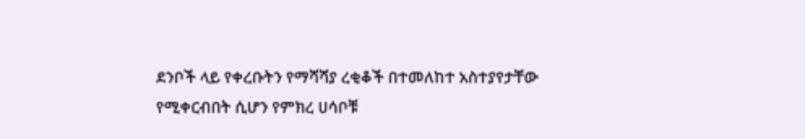ደንቦች ላይ የቀረቡትን የማሻሻያ ረቂቆች በተመለከተ አስተያየታቸው የሚቀርብበት ሲሆን የምክረ ሀሳቦቹ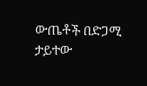ውጤቶች በድጋሚ ታይተው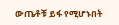ውጤቶቹ ይፋ የሚሆኑበት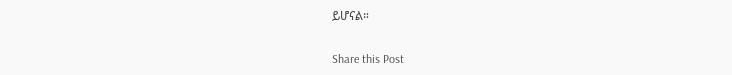ይሆናል።

Share this Post